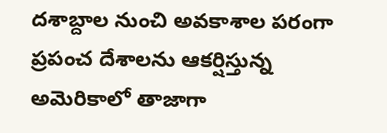దశాబ్దాల నుంచి అవకాశాల పరంగా ప్రపంచ దేశాలను ఆకర్షిస్తున్న అమెరికాలో తాజాగా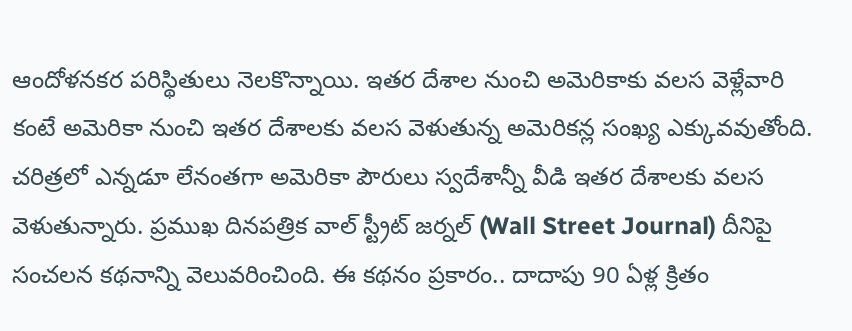ఆందోళనకర పరిస్థితులు నెలకొన్నాయి. ఇతర దేశాల నుంచి అమెరికాకు వలస వెళ్లేవారి కంటే అమెరికా నుంచి ఇతర దేశాలకు వలస వెళుతున్న అమెరికన్ల సంఖ్య ఎక్కువవుతోంది. చరిత్రలో ఎన్నడూ లేనంతగా అమెరికా పౌరులు స్వదేశాన్నీ వీడి ఇతర దేశాలకు వలస వెళుతున్నారు. ప్రముఖ దినపత్రిక వాల్ స్ట్రీట్ జర్నల్ (Wall Street Journal) దీనిపై సంచలన కథనాన్ని వెలువరించింది. ఈ కథనం ప్రకారం.. దాదాపు 90 ఏళ్ల క్రితం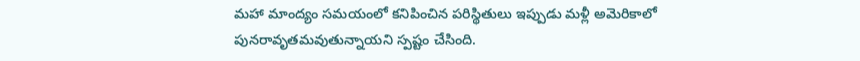మహా మాంద్యం సమయంలో కనిపించిన పరిస్థితులు ఇప్పుడు మళ్లీ అమెరికాలో పునరావృతమవుతున్నాయని స్పష్టం చేసింది.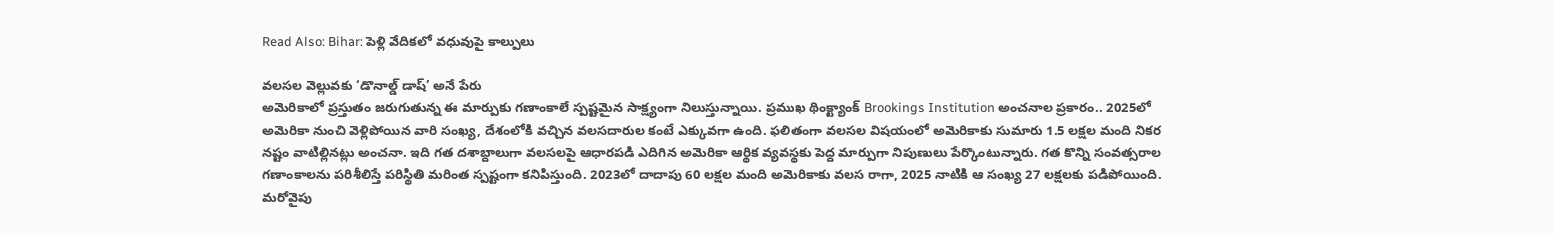Read Also: Bihar: పెళ్లి వేదికలో వధువుపై కాల్పులు

వలసల వెల్లువకు ‘డొనాల్డ్ డాష్’ అనే పేరు
అమెరికాలో ప్రస్తుతం జరుగుతున్న ఈ మార్పుకు గణాంకాలే స్పష్టమైన సాక్ష్యంగా నిలుస్తున్నాయి. ప్రముఖ థింక్ట్యాంక్ Brookings Institution అంచనాల ప్రకారం.. 2025లో అమెరికా నుంచి వెళ్లిపోయిన వారి సంఖ్య, దేశంలోకి వచ్చిన వలసదారుల కంటే ఎక్కువగా ఉంది. ఫలితంగా వలసల విషయంలో అమెరికాకు సుమారు 1.5 లక్షల మంది నికర నష్టం వాటిల్లినట్లు అంచనా. ఇది గత దశాబ్దాలుగా వలసలపై ఆధారపడి ఎదిగిన అమెరికా ఆర్థిక వ్యవస్థకు పెద్ద మార్పుగా నిపుణులు పేర్కొంటున్నారు. గత కొన్ని సంవత్సరాల గణాంకాలను పరిశీలిస్తే పరిస్థితి మరింత స్పష్టంగా కనిపిస్తుంది. 2023లో దాదాపు 60 లక్షల మంది అమెరికాకు వలస రాగా, 2025 నాటికి ఆ సంఖ్య 27 లక్షలకు పడిపోయింది. మరోవైపు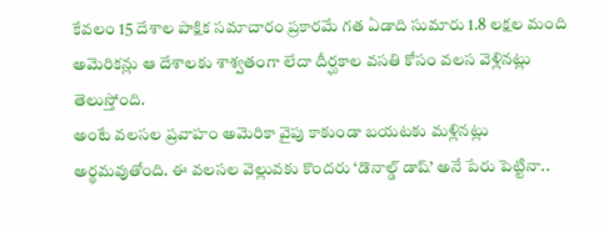కేవలం 15 దేశాల పాక్షిక సమాచారం ప్రకారమే గత ఏడాది సుమారు 1.8 లక్షల మంది అమెరికన్లు ఆ దేశాలకు శాశ్వతంగా లేదా దీర్ఘకాల వసతి కోసం వలస వెళ్లినట్లు తెలుస్తోంది.
అంటే వలసల ప్రవాహం అమెరికా వైపు కాకుండా బయటకు మళ్లినట్లు అర్థమవుతోంది. ఈ వలసల వెల్లువకు కొందరు ‘డొనాల్డ్ డాష్’ అనే పేరు పెట్టినా..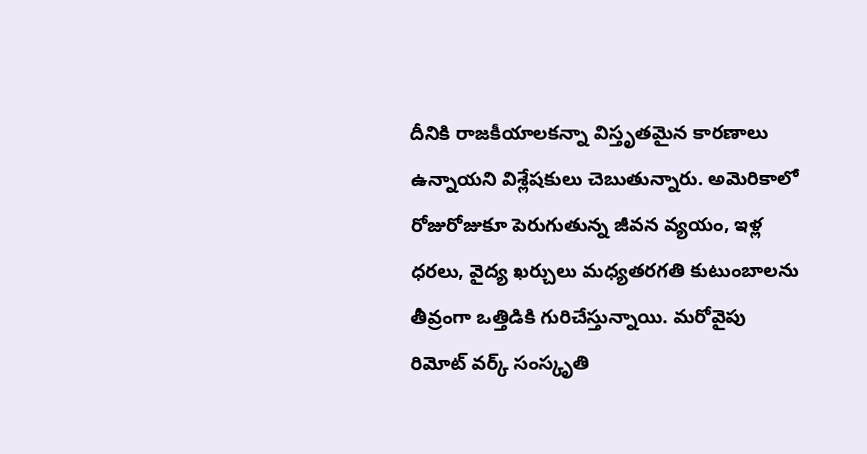దీనికి రాజకీయాలకన్నా విస్తృతమైన కారణాలు ఉన్నాయని విశ్లేషకులు చెబుతున్నారు. అమెరికాలో రోజురోజుకూ పెరుగుతున్న జీవన వ్యయం, ఇళ్ల ధరలు, వైద్య ఖర్చులు మధ్యతరగతి కుటుంబాలను తీవ్రంగా ఒత్తిడికి గురిచేస్తున్నాయి. మరోవైపు రిమోట్ వర్క్ సంస్కృతి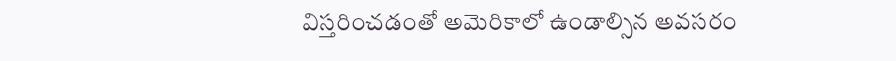విస్తరించడంతో అమెరికాలో ఉండాల్సిన అవసరం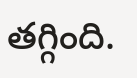తగ్గింది.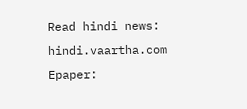Read hindi news: hindi.vaartha.com
Epaper: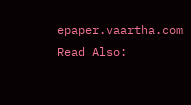epaper.vaartha.com
Read Also: